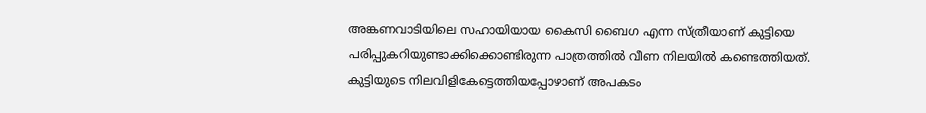അങ്കണവാടിയിലെ സഹായിയായ കൈസി ബൈഗ എന്ന സ്ത്രീയാണ് കുട്ടിയെ പരിപ്പുകറിയുണ്ടാക്കിക്കൊണ്ടിരുന്ന പാത്രത്തില്‍ വീണ നിലയില്‍ കണ്ടെത്തിയത്. കുട്ടിയുടെ നിലവിളികേട്ടെത്തിയപ്പോഴാണ് അപകടം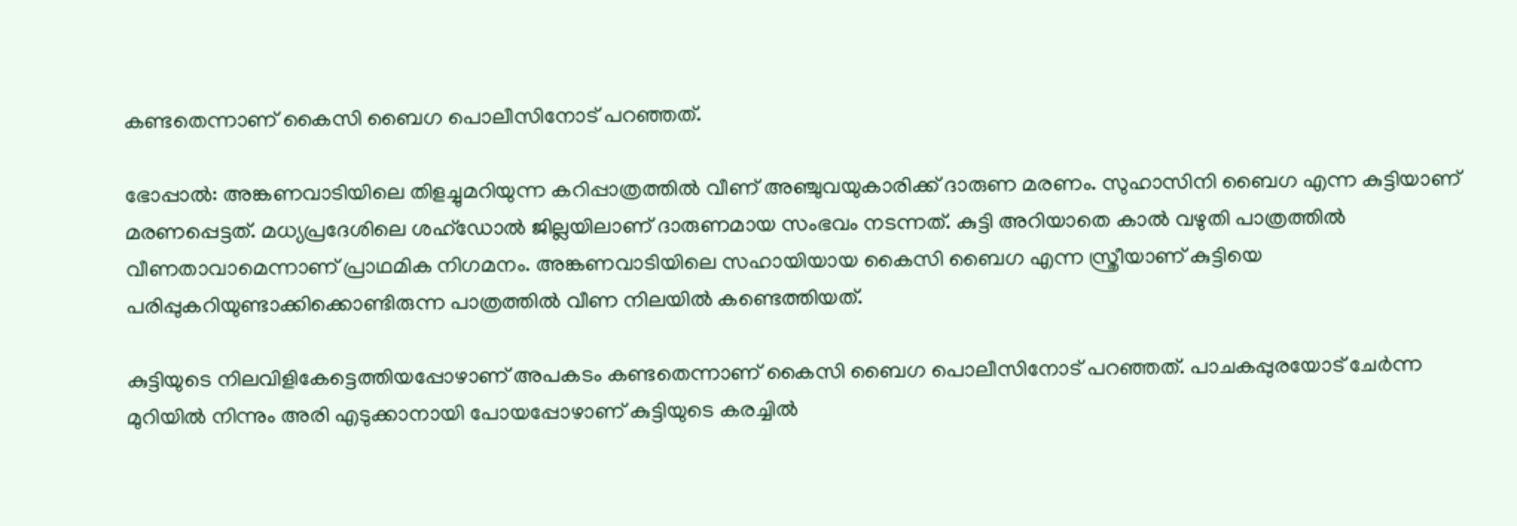കണ്ടതെന്നാണ് കൈസി ബൈഗ പൊലീസിനോട് പറഞ്ഞത്.

ഭോപ്പാല്‍: അങ്കണവാടിയിലെ തിളച്ചുമറിയുന്ന കറിപ്പാത്രത്തില്‍ വീണ് അഞ്ചുവയുകാരിക്ക് ദാരുണ മരണം. സുഹാസിനി ബൈഗ എന്ന കുട്ടിയാണ് മരണപ്പെട്ടത്. മധ്യപ്രദേശിലെ ശഹ്‌ഡോല്‍ ജില്ലയിലാണ് ദാരുണമായ സംഭവം നടന്നത്. കുട്ടി അറിയാതെ കാല്‍ വഴുതി പാത്രത്തില്‍ വീണതാവാമെന്നാണ് പ്രാഥമിക നിഗമനം. അങ്കണവാടിയിലെ സഹായിയായ കൈസി ബൈഗ എന്ന സ്ത്രീയാണ് കുട്ടിയെ പരിപ്പുകറിയുണ്ടാക്കിക്കൊണ്ടിരുന്ന പാത്രത്തില്‍ വീണ നിലയില്‍ കണ്ടെത്തിയത്.

കുട്ടിയുടെ നിലവിളികേട്ടെത്തിയപ്പോഴാണ് അപകടം കണ്ടതെന്നാണ് കൈസി ബൈഗ പൊലീസിനോട് പറഞ്ഞത്. പാചകപ്പുരയോട് ചേര്‍ന്ന മുറിയില്‍ നിന്നും അരി എടുക്കാനായി പോയപ്പോഴാണ് കുട്ടിയുടെ കരച്ചില്‍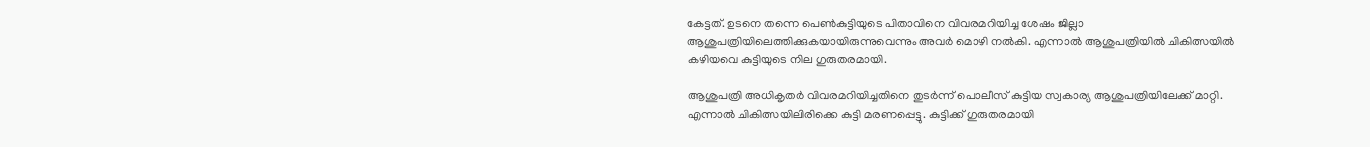കേട്ടത്. ഉടനെ തന്നെ പെണ്‍കുട്ടിയുടെ പിതാവിനെ വിവരമറിയിച്ച ശേഷം ജില്ലാ ആശുപത്രിയിലെത്തിക്കുകയായിരുന്നുവെന്നും അവര്‍ മൊഴി നല്‍കി. എന്നാല്‍ ആശുപത്രിയില്‍ ചികിത്സയില്‍ കഴിയവെ കുട്ടിയുടെ നില ഗുരുതരമായി.

ആശുപത്രി അധികൃതര്‍ വിവരമറിയിച്ചതിനെ തുടര്‍ന്ന് പൊലീസ് കുട്ടിയ സ്വകാര്യ ആശുപത്രിയിലേക്ക് മാറ്റി. എന്നാല്‍ ചികിത്സയിലിരിക്കെ കുട്ടി മരണപ്പെട്ടു. കുട്ടിക്ക് ഗുരുതരമായി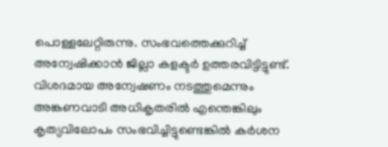പൊള്ളലേറ്റിരുന്നു. സംഭവത്തെക്കുറിച്ച് അന്വേഷിക്കാന്‍ ജില്ലാ കളക്ടര്‍ ഉത്തരവിട്ടിട്ടുണ്ട്. വിശദമായ അന്വേഷണം നടത്തുമെന്നും അങ്കണവാടി അധികൃതരില്‍ എന്തെങ്കിലും കൃത്യവിലോപം സംഭവിച്ചിട്ടുണ്ടെങ്കില്‍ കര്‍ശന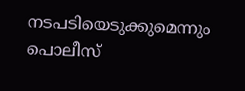നടപടിയെടുക്കുമെന്നും പൊലീസ്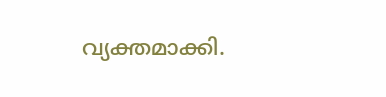വ്യക്തമാക്കി.